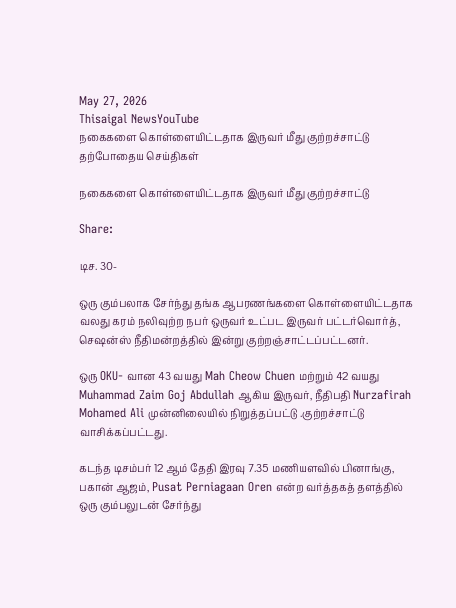May 27, 2026
Thisaigal NewsYouTube
நகைகளை கொள்ளையிட்டதாக இருவர் மீது குற்றச்சாட்டு
தற்போதைய செய்திகள்

நகைகளை கொள்ளையிட்டதாக இருவர் மீது குற்றச்சாட்டு

Share:

டிச. 30-

ஒரு கும்பலாக சேர்ந்து தங்க ஆபரணங்களை கொள்ளையிட்டதாக வலது கரம் நலிவுற்ற நபர் ஒருவர் உட்பட இருவர் பட்டர்வொர்த், செஷன்ஸ் நீதிமன்றத்தில் இன்று குற்றஞ்சாட்டப்பட்டனர்.

ஒரு OKU- வான 43 வயது Mah Cheow Chuen மற்றும் 42 வயது Muhammad Zaim Goj Abdullah ஆகிய இருவர், நீதிபதி Nurzafirah Mohamed Ali முன்னிலையில் நிறுத்தப்பட்டு .குற்றச்சாட்டு வாசிக்கப்பட்டது.

கடந்த டிசம்பர் 12 ஆம் தேதி இரவு 7.35 மணியளவில் பினாங்கு, பகான் ஆஜம், Pusat Perniagaan Oren என்ற வர்த்தகத் தளத்தில் ஒரு கும்பலுடன் சேர்ந்து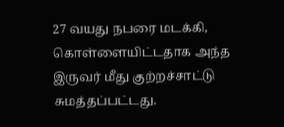27 வயது நபரை மடக்கி, கொள்ளையிட்டதாக அந்த இருவர் மீது குற்றச்சாட்டு சுமத்தப்பட்டது.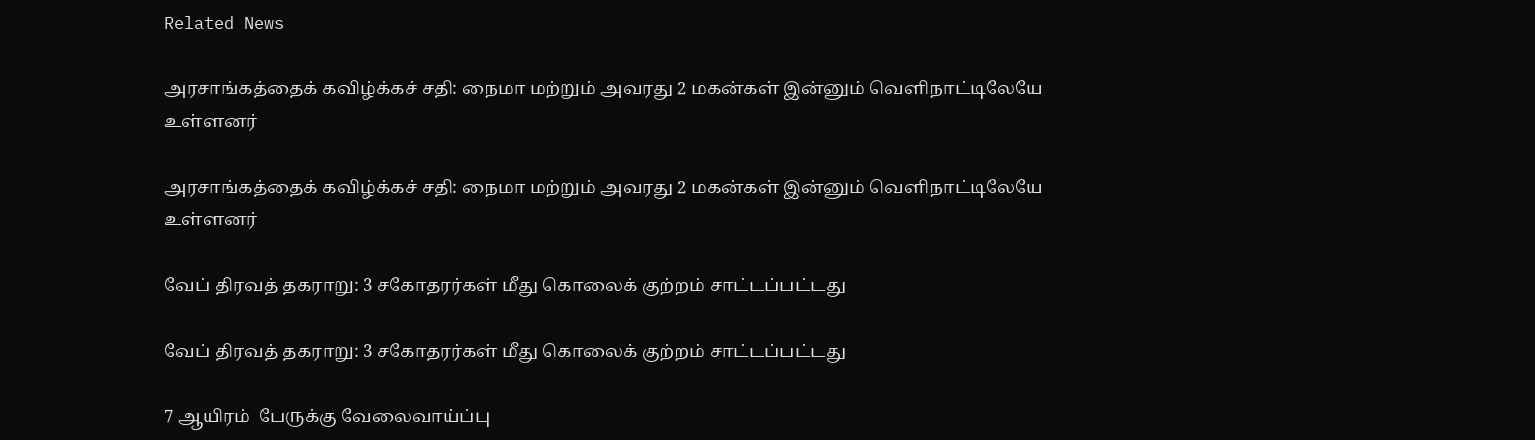Related News

அரசாங்கத்தைக் கவிழ்க்கச் சதி: நைமா மற்றும் அவரது 2 மகன்கள் இன்னும் வெளிநாட்டிலேயே உள்ளனர்

அரசாங்கத்தைக் கவிழ்க்கச் சதி: நைமா மற்றும் அவரது 2 மகன்கள் இன்னும் வெளிநாட்டிலேயே உள்ளனர்

வேப் திரவத் தகராறு: 3 சகோதரர்கள் மீது கொலைக் குற்றம் சாட்டப்பட்டது

வேப் திரவத் தகராறு: 3 சகோதரர்கள் மீது கொலைக் குற்றம் சாட்டப்பட்டது

7 ஆயிரம்  பேருக்கு வேலைவாய்ப்பு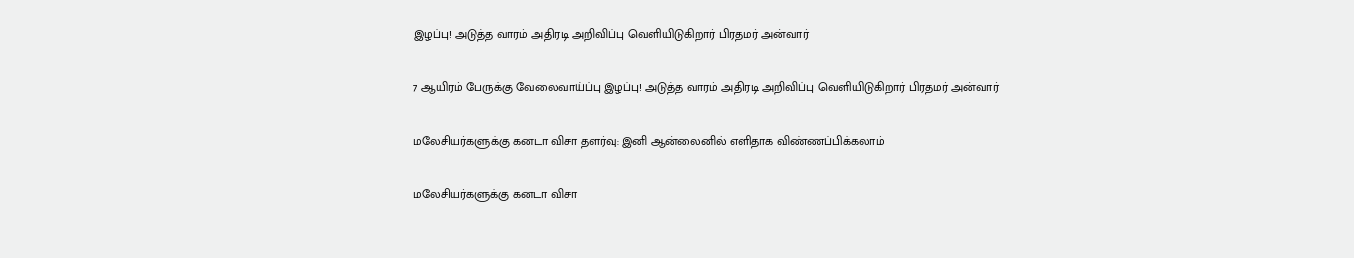இழப்பு! அடுத்த வாரம் அதிரடி அறிவிப்பு வெளியிடுகிறார் பிரதமர் அன்வார்

7 ஆயிரம் பேருக்கு வேலைவாய்ப்பு இழப்பு! அடுத்த வாரம் அதிரடி அறிவிப்பு வெளியிடுகிறார் பிரதமர் அன்வார்

மலேசியர்களுக்கு கனடா விசா தளர்வு: இனி ஆன்லைனில் எளிதாக விண்ணப்பிக்கலாம்

மலேசியர்களுக்கு கனடா விசா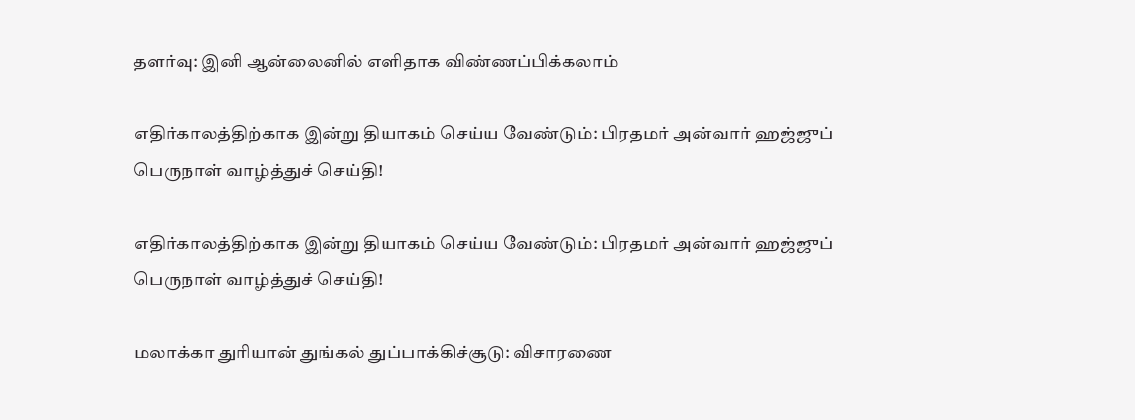தளர்வு: இனி ஆன்லைனில் எளிதாக விண்ணப்பிக்கலாம்

எதிர்காலத்திற்காக இன்று தியாகம் செய்ய வேண்டும்: பிரதமர் அன்வார் ஹஜ்ஜுப் பெருநாள் வாழ்த்துச் செய்தி!

எதிர்காலத்திற்காக இன்று தியாகம் செய்ய வேண்டும்: பிரதமர் அன்வார் ஹஜ்ஜுப் பெருநாள் வாழ்த்துச் செய்தி!

மலாக்கா துரியான் துங்கல் துப்பாக்கிச்சூடு: விசாரணை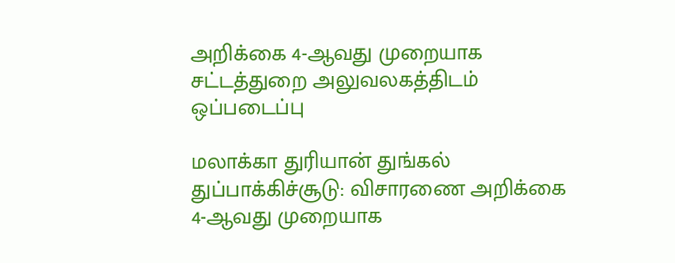அறிக்கை 4-ஆவது முறையாக சட்டத்துறை அலுவலகத்திடம்  ஒப்படைப்பு

மலாக்கா துரியான் துங்கல் துப்பாக்கிச்சூடு: விசாரணை அறிக்கை 4-ஆவது முறையாக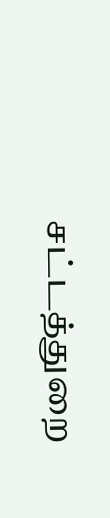சட்டத்துறை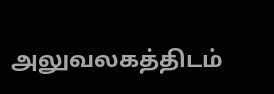அலுவலகத்திடம்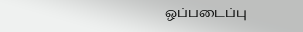ஒப்படைப்பு